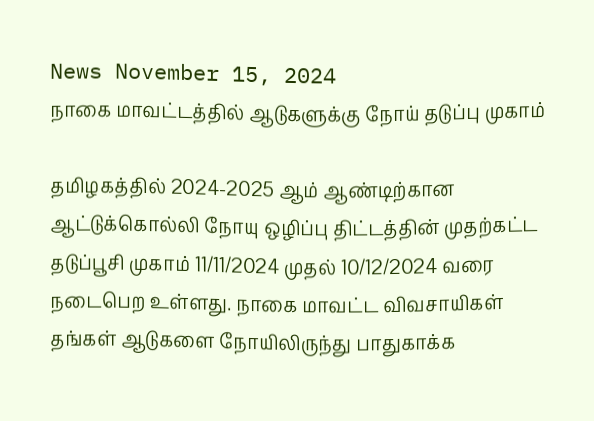News November 15, 2024
நாகை மாவட்டத்தில் ஆடுகளுக்கு நோய் தடுப்பு முகாம்

தமிழகத்தில் 2024-2025 ஆம் ஆண்டிற்கான ஆட்டுக்கொல்லி நோயு ஒழிப்பு திட்டத்தின் முதற்கட்ட தடுப்பூசி முகாம் 11/11/2024 முதல் 10/12/2024 வரை நடைபெற உள்ளது. நாகை மாவட்ட விவசாயிகள் தங்கள் ஆடுகளை நோயிலிருந்து பாதுகாக்க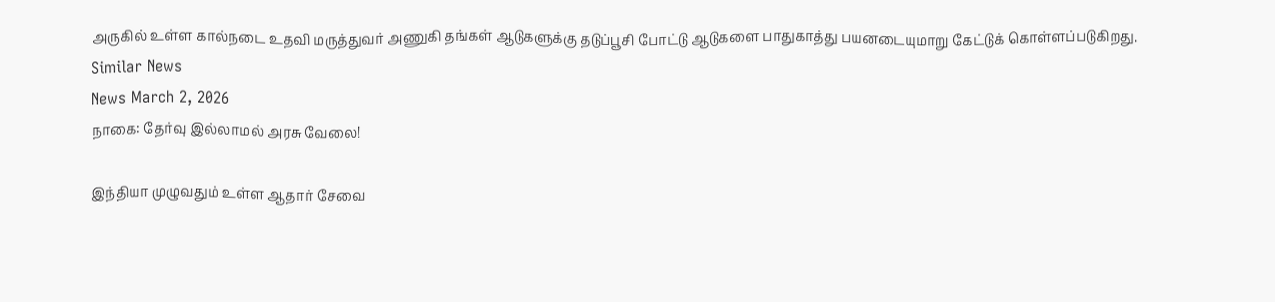அருகில் உள்ள கால்நடை உதவி மருத்துவர் அணுகி தங்கள் ஆடுகளுக்கு தடுப்பூசி போட்டு ஆடுகளை பாதுகாத்து பயனடையுமாறு கேட்டுக் கொள்ளப்படுகிறது.
Similar News
News March 2, 2026
நாகை: தேர்வு இல்லாமல் அரசு வேலை!

இந்தியா முழுவதும் உள்ள ஆதார் சேவை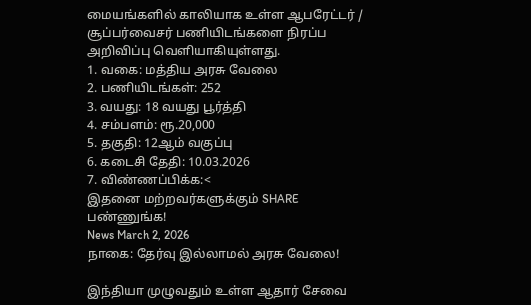மையங்களில் காலியாக உள்ள ஆபரேட்டர் / சூப்பர்வைசர் பணியிடங்களை நிரப்ப அறிவிப்பு வெளியாகியுள்ளது.
1. வகை: மத்திய அரசு வேலை
2. பணியிடங்கள்: 252
3. வயது: 18 வயது பூர்த்தி
4. சம்பளம்: ரூ.20,000
5. தகுதி: 12ஆம் வகுப்பு
6. கடைசி தேதி: 10.03.2026
7. விண்ணப்பிக்க:<
இதனை மற்றவர்களுக்கும் SHARE பண்ணுங்க!
News March 2, 2026
நாகை: தேர்வு இல்லாமல் அரசு வேலை!

இந்தியா முழுவதும் உள்ள ஆதார் சேவை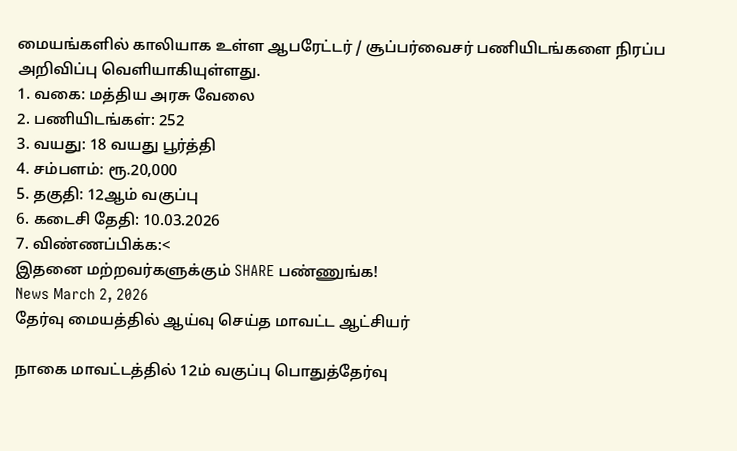மையங்களில் காலியாக உள்ள ஆபரேட்டர் / சூப்பர்வைசர் பணியிடங்களை நிரப்ப அறிவிப்பு வெளியாகியுள்ளது.
1. வகை: மத்திய அரசு வேலை
2. பணியிடங்கள்: 252
3. வயது: 18 வயது பூர்த்தி
4. சம்பளம்: ரூ.20,000
5. தகுதி: 12ஆம் வகுப்பு
6. கடைசி தேதி: 10.03.2026
7. விண்ணப்பிக்க:<
இதனை மற்றவர்களுக்கும் SHARE பண்ணுங்க!
News March 2, 2026
தேர்வு மையத்தில் ஆய்வு செய்த மாவட்ட ஆட்சியர்

நாகை மாவட்டத்தில் 12ம் வகுப்பு பொதுத்தேர்வு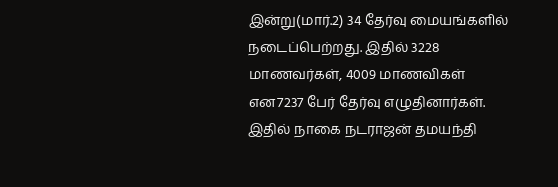இன்று(மார்.2) 34 தேர்வு மையங்களில் நடைப்பெற்றது. இதில் 3228 மாணவர்கள், 4009 மாணவிகள் என7237 பேர் தேர்வு எழுதினார்கள். இதில் நாகை நடராஜன் தமயந்தி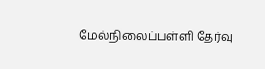மேல்நிலைப்பள்ளி தேர்வு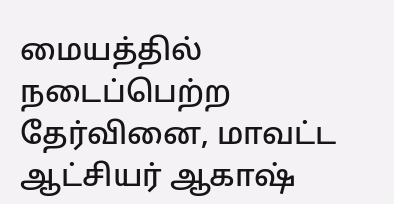மையத்தில் நடைப்பெற்ற தேர்வினை, மாவட்ட ஆட்சியர் ஆகாஷ்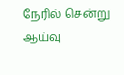நேரில் சென்று ஆய்வு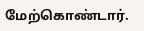மேற்கொண்டார்.